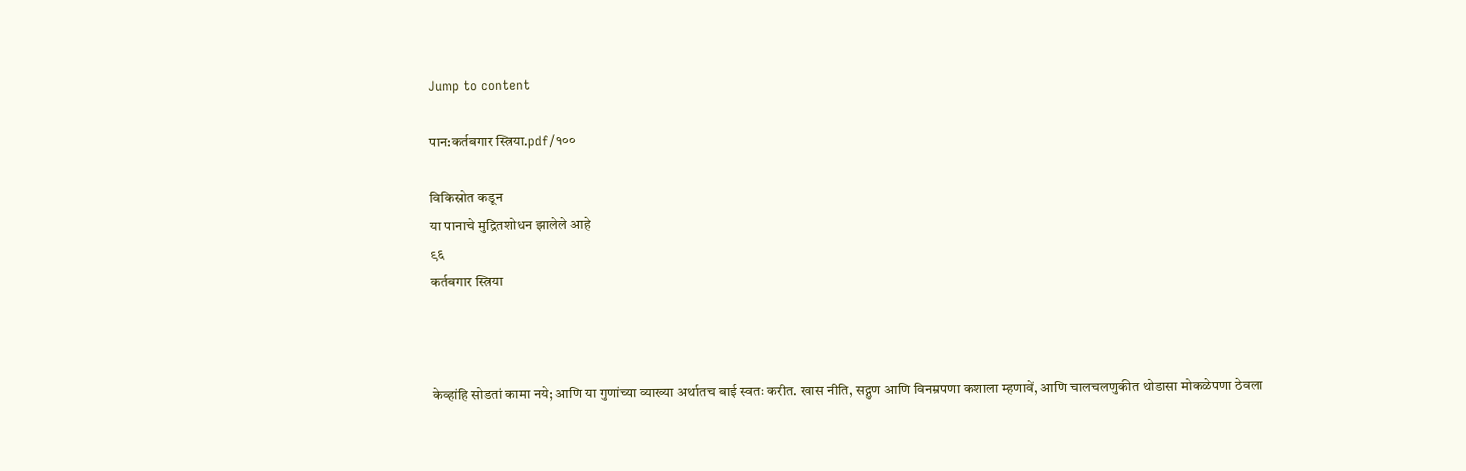Jump to content

पान:कर्तबगार स्त्रिया.pdf/१००

विकिस्रोत कडून
या पानाचे मुद्रितशोधन झालेले आहे
९६
कर्तबगार स्त्रिया



केव्हांहि सोडतां कामा नये; आणि या गुणांच्या व्याख्या अर्थातच बाई स्वतः करीत. खास नीति, सद्गुण आणि विनम्रपणा कशाला म्हणावें, आणि चालचलणुकीत थोडासा मोकळेपणा ठेवला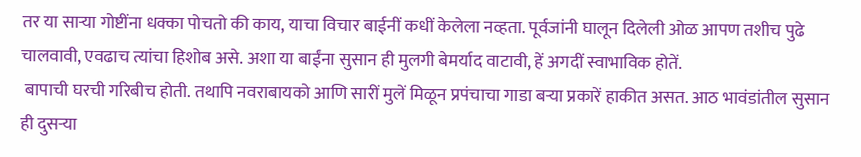तर या साऱ्या गोष्टींना धक्का पोचतो की काय, याचा विचार बाईनीं कधीं केलेला नव्हता. पूर्वजांनी घालून दिलेली ओळ आपण तशीच पुढे चालवावी, एवढाच त्यांचा हिशोब असे. अशा या बाईंना सुसान ही मुलगी बेमर्याद वाटावी, हें अगदीं स्वाभाविक होतें.
 बापाची घरची गरिबीच होती. तथापि नवराबायको आणि सारीं मुलें मिळून प्रपंचाचा गाडा बऱ्या प्रकारें हाकीत असत. आठ भावंडांतील सुसान ही दुसऱ्या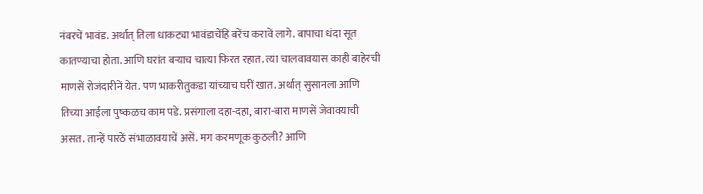नंबरचें भावंड. अर्थात् तिला धाकट्या भावंडाचेंहि बरेंच करावें लागे. बापाचा धंदा सूत कातण्याचा होता. आणि घरांत बऱ्याच चात्या फिरत रहात. त्या चालवावयास काही बाहेरची माणसें रोजंदारीनें येत. पण भाकरीतुकडा यांच्याच घरीं खात. अर्थात् सुसानला आणि तिच्या आईला पुष्कळच काम पडे. प्रसंगाला दहा-दहा, बारा-बारा माणसें जेवावयाची असत. तान्हें पारठें संभाळावयाचें असें. मग करमणूक कुठली? आणि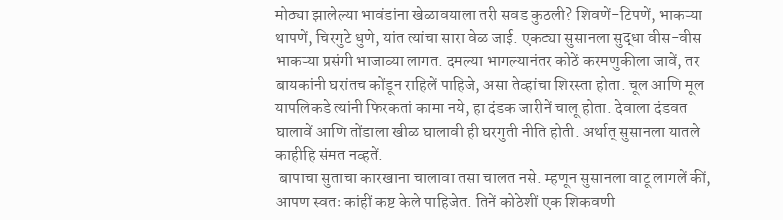मोठ्या झालेल्या भावंडांना खेळावयाला तरी सवड कुठली? शिवणें-टिपणें, भाकऱ्या थापणें, चिरगुटे धुणे, यांत त्यांचा सारा वेळ जाई. एकट्या सुसानला सुद्धा वीस-वीस भाकऱ्या प्रसंगी भाजाव्या लागत. दमल्या भागल्यानंतर कोठें करमणुकीला जावें, तर बायकांनी घरांतच कोंडून राहिलें पाहिजे, असा तेव्हांचा शिरस्ता होता. चूल आणि मूल यापलिकडे त्यांनी फिरकतां कामा नये, हा दंडक जारीनें चालू होता. देवाला दंडवत घालावें आणि तोंडाला खीळ घालावी ही घरगुती नीति होती. अर्थात् सुसानला यातले काहीहि संमत नव्हतें.
 बापाचा सुताचा कारखाना चालावा तसा चालत नसे. म्हणून सुसानला वाटू लागलें कीं, आपण स्वतः कांहीं कष्ट केले पाहिजेत. तिनें कोठेशीं एक शिकवणी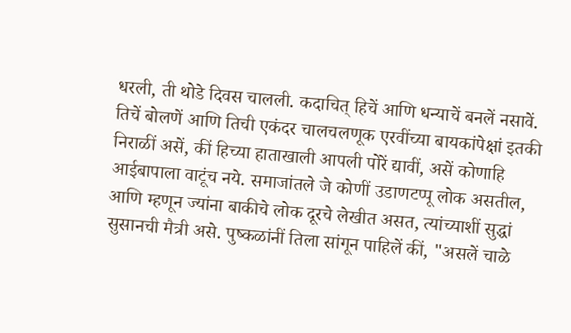धरली, ती थोडे दिवस चालली. कदाचित् हिचें आणि धन्याचें बनलें नसावें. तिचें बोलणें आणि तिची एकंदर चालचलणूक एरवींच्या बायकांपेक्षां इतकी निराळीं असें, कीं हिच्या हाताखाली आपली पोरें द्यावीं, असें कोणाहि आईबापाला वाटूंच नये. समाजांतले जे कोणीं उडाणटप्पू लोक असतील, आणि म्हणून ज्यांना बाकीचे लोक दूरचे लेखीत असत, त्यांच्याशीं सुद्धां सुसानची मैत्री असे. पुष्कळांनीं तिला सांगून पाहिलें कीं, "असलें चाळे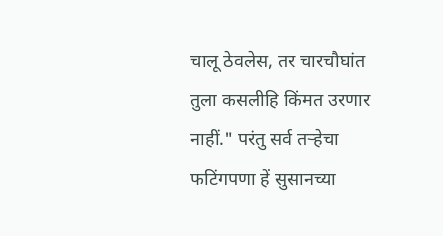चालू ठेवलेस, तर चारचौघांत तुला कसलीहि किंमत उरणार नाहीं." परंतु सर्व तऱ्हेचा फटिंगपणा हें सुसानच्या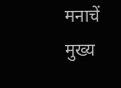मनाचें मुख्य